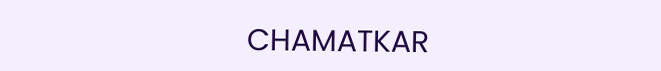CHAMATKAR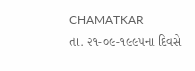CHAMATKAR
તા. ૨૧-૦૯-૧૯૯૫ના દિવસે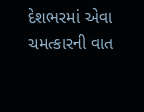દેશભરમાં એવા ચમત્કારની વાત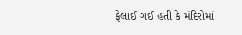ફેલાઈ ગઈ હતી કે મંદિરોમાં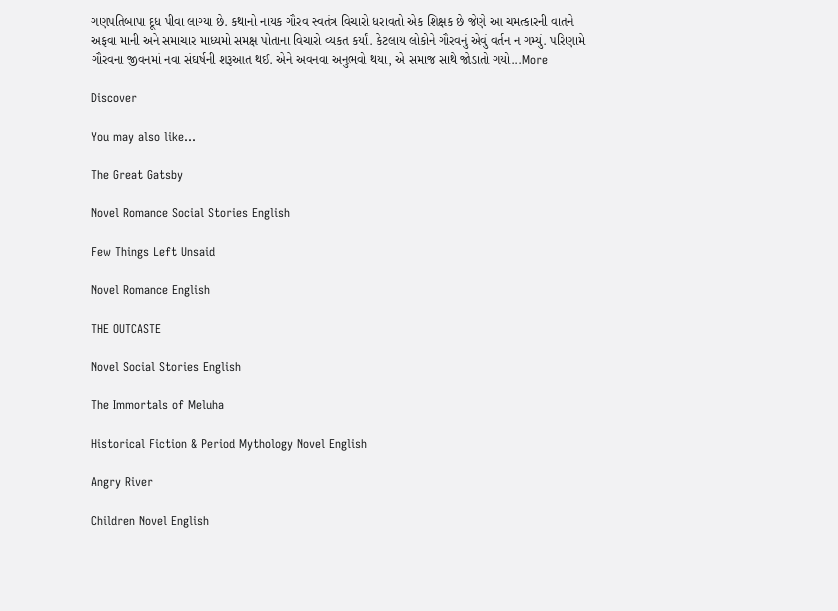ગણપતિબાપા દૂધ પીવા લાગ્યા છે. કથાનો નાયક ગૌરવ સ્વતંત્ર વિચારો ધરાવતો એક શિક્ષક છે જેણે આ ચમત્કારની વાતને અફવા માની અને સમાચાર માધ્યમો સમક્ષ પોતાના વિચારો વ્યકત કર્યાં. કેટલાય લોકોને ગૌરવનું એવું વર્તન ન ગમ્યું. પરિણામે ગૌરવના જીવનમાં નવા સંઘર્ષની શરૂઆત થઈ. એને અવનવા અનુભવો થયા, એ સમાજ સાથે જોડાતો ગયો...More

Discover

You may also like...

The Great Gatsby

Novel Romance Social Stories English

Few Things Left Unsaid

Novel Romance English

THE OUTCASTE

Novel Social Stories English

The Immortals of Meluha

Historical Fiction & Period Mythology Novel English

Angry River

Children Novel English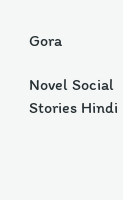Gora

Novel Social Stories Hindi